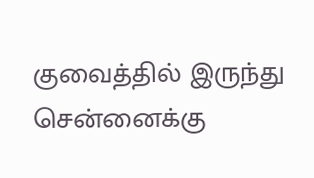குவைத்தில் இருந்து சென்னைக்கு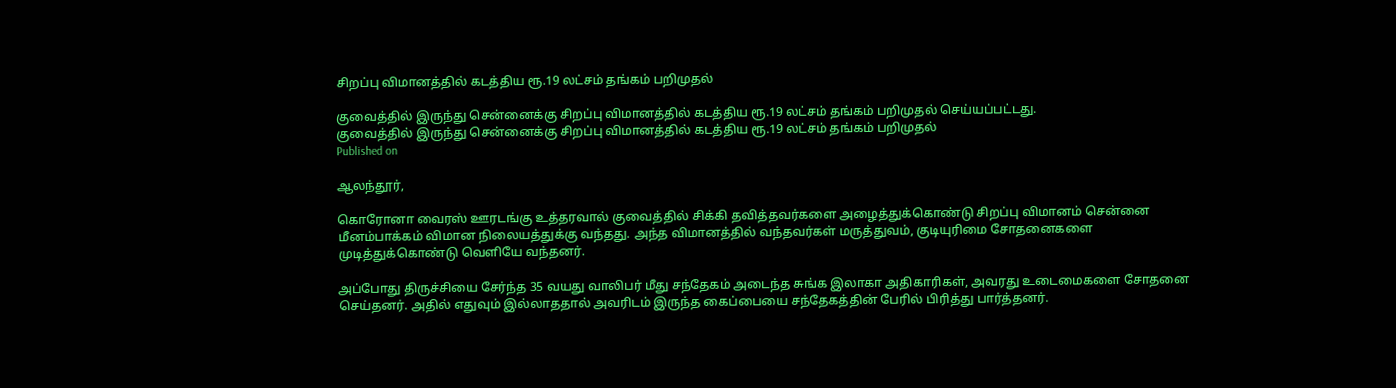சிறப்பு விமானத்தில் கடத்திய ரூ.19 லட்சம் தங்கம் பறிமுதல்

குவைத்தில் இருந்து சென்னைக்கு சிறப்பு விமானத்தில் கடத்திய ரூ.19 லட்சம் தங்கம் பறிமுதல் செய்யப்பட்டது.
குவைத்தில் இருந்து சென்னைக்கு சிறப்பு விமானத்தில் கடத்திய ரூ.19 லட்சம் தங்கம் பறிமுதல்
Published on

ஆலந்தூர்,

கொரோனா வைரஸ் ஊரடங்கு உத்தரவால் குவைத்தில் சிக்கி தவித்தவர்களை அழைத்துக்கொண்டு சிறப்பு விமானம் சென்னை மீனம்பாக்கம் விமான நிலையத்துக்கு வந்தது. அந்த விமானத்தில் வந்தவர்கள் மருத்துவம், குடியுரிமை சோதனைகளை முடித்துக்கொண்டு வெளியே வந்தனர்.

அப்போது திருச்சியை சேர்ந்த 35 வயது வாலிபர் மீது சந்தேகம் அடைந்த சுங்க இலாகா அதிகாரிகள், அவரது உடைமைகளை சோதனை செய்தனர். அதில் எதுவும் இல்லாததால் அவரிடம் இருந்த கைப்பையை சந்தேகத்தின் பேரில் பிரித்து பார்த்தனர்.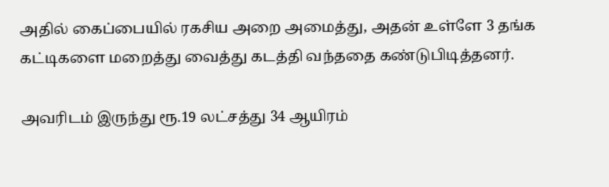அதில் கைப்பையில் ரகசிய அறை அமைத்து, அதன் உள்ளே 3 தங்க கட்டிகளை மறைத்து வைத்து கடத்தி வந்ததை கண்டுபிடித்தனர்.

அவரிடம் இருந்து ரூ.19 லட்சத்து 34 ஆயிரம்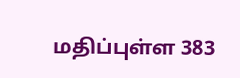மதிப்புள்ள 383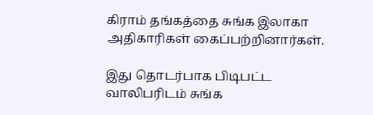கிராம் தங்கத்தை சுங்க இலாகா அதிகாரிகள் கைப்பற்றினார்கள்.

இது தொடர்பாக பிடிபட்ட வாலிபரிடம் சுங்க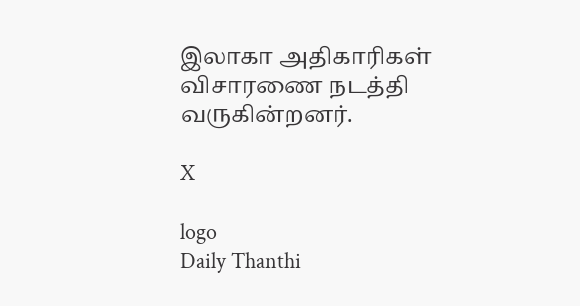இலாகா அதிகாரிகள் விசாரணை நடத்தி வருகின்றனர்.

X

logo
Daily Thanthi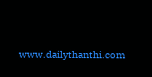www.dailythanthi.com